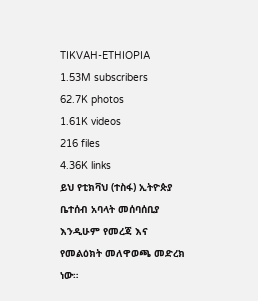TIKVAH-ETHIOPIA
1.53M subscribers
62.7K photos
1.61K videos
216 files
4.36K links
ይህ የቲክቫህ (ተስፋ) ኢትዮጵያ ቤተሰብ አባላት መሰባሰቢያ እንዲሁም የመረጃ እና የመልዕክት መለዋወጫ መድረክ ነው።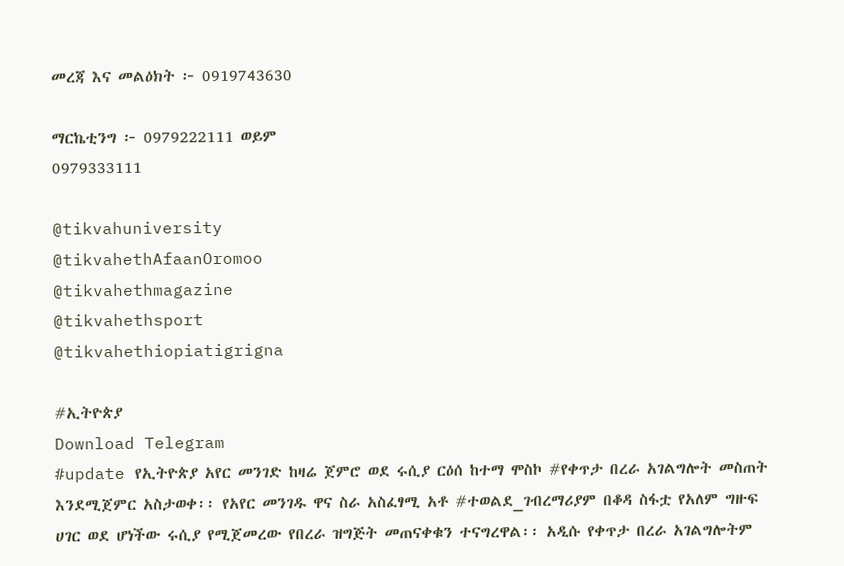መረጃ እና መልዕክት ፦ 0919743630

ማርኬቲንግ ፦ 0979222111 ወይም
0979333111

@tikvahuniversity
@tikvahethAfaanOromoo
@tikvahethmagazine
@tikvahethsport
@tikvahethiopiatigrigna

#ኢትዮጵያ
Download Telegram
#update የኢትዮጵያ አየር መንገድ ከዛሬ ጀምሮ ወደ ሩሲያ ርዕሰ ከተማ ሞስኮ #የቀጥታ በረራ አገልግሎት መስጠት እንደሚጀምር አስታወቀ፡፡ የአየር መንገዱ ዋና ስራ አስፈፃሚ አቶ #ተወልደ_ገብረማሪያም በቆዳ ስፋቷ የአለም ግዙፍ ሀገር ወደ ሆነችው ሩሲያ የሚጀመረው የበረራ ዝግጅት መጠናቀቁን ተናግረዋል፡፡ አዲሱ የቀጥታ በረራ አገልግሎትም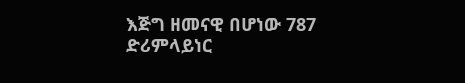እጅግ ዘመናዊ በሆነው 787 ድሪምላይነር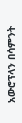አውሮፕላን በሳምንት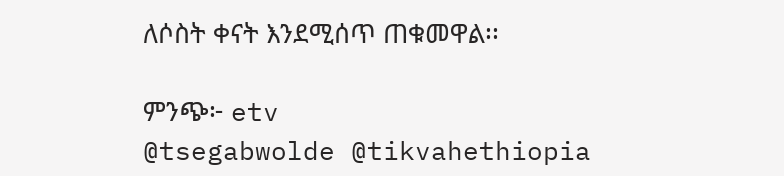ለሶስት ቀናት እንደሚሰጥ ጠቁመዋል፡፡

ምንጭ፦ etv
@tsegabwolde @tikvahethiopia